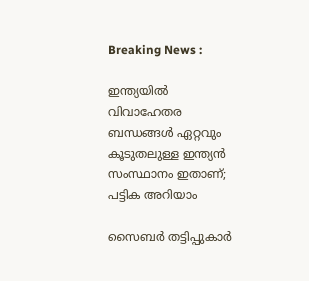Breaking News :

ഇന്ത്യയില്‍ വിവാഹേതര ബന്ധങ്ങള്‍ ഏറ്റവും കൂടുതലുള്ള ഇന്ത്യന്‍ സംസ്ഥാനം ഇതാണ്; പട്ടിക അറിയാം

സൈബര്‍ തട്ടിപ്പുകാര്‍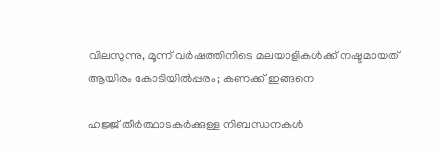വിലസുന്നു, മൂന്ന് വര്‍ഷത്തിനിടെ മലയാളികള്‍ക്ക് നഷ്ടമായത് ആയിരം കോടിയില്‍പ്പരം; കണക്ക് ഇങ്ങനെ

ഹജ്ജ് തീർത്ഥാടകർക്കുള്ള നിബന്ധനകൾ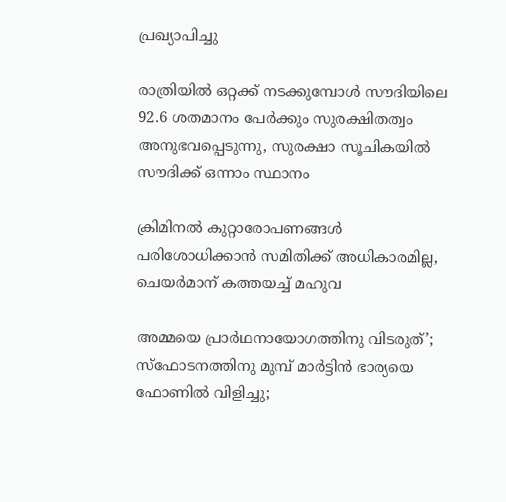പ്രഖ്യാപിച്ചു

രാത്രിയിൽ ഒറ്റക്ക് നടക്കുമ്പോൾ സൗദിയിലെ 92.6 ശതമാനം പേർക്കും സുരക്ഷിതത്വം അനുഭവപ്പെടുന്നു, സുരക്ഷാ സൂചികയിൽ സൗദിക്ക് ഒന്നാം സ്ഥാനം

ക്രിമിനല്‍ കുറ്റാരോപണങ്ങള്‍ പരിശോധിക്കാന്‍ സമിതിക്ക്‌ അധികാരമില്ല, ചെയര്‍മാന്‌ കത്തയച്ച് മഹുവ

അമ്മയെ പ്രാര്‍ഥനായോഗത്തിനു വിടരുത്’; സ്‌ഫോടനത്തിനു മുമ്പ് മാര്‍ട്ടിന്‍ ഭാര്യയെ ഫോണില്‍ വിളിച്ചു;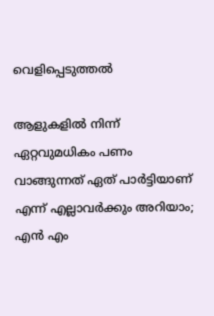വെളിപ്പെടുത്തല്‍

ആളുകളില്‍ നിന്ന് ഏറ്റവുമധികം പണം വാങ്ങുന്നത് ഏത് പാര്‍ട്ടിയാണ് എന്ന് എല്ലാവര്‍ക്കും അറിയാം; എന്‍ എം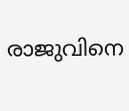രാജുവിനെ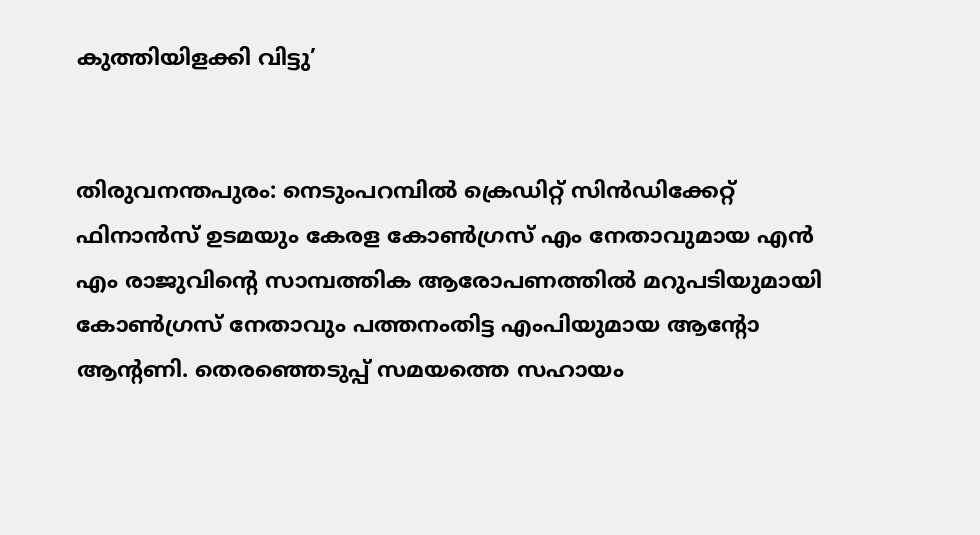കുത്തിയിളക്കി വിട്ടു’


തിരുവനന്തപുരം: നെടുംപറമ്പില്‍ ക്രെഡിറ്റ് സിന്‍ഡിക്കേറ്റ് ഫിനാന്‍സ് ഉടമയും കേരള കോണ്‍ഗ്രസ് എം നേതാവുമായ എന്‍ എം രാജുവിന്റെ സാമ്പത്തിക ആരോപണത്തില്‍ മറുപടിയുമായി കോണ്‍ഗ്രസ് നേതാവും പത്തനംതിട്ട എംപിയുമായ ആന്റോ ആന്റണി. തെരഞ്ഞെടുപ്പ് സമയത്തെ സഹായം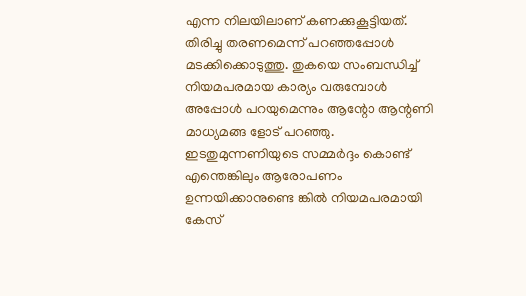എന്ന നിലയിലാണ് കണക്കുകൂട്ടിയത്. തിരിച്ചു തരണമെന്ന് പറഞ്ഞപ്പോള്‍ മടക്കിക്കൊടുത്തു. തുകയെ സംബന്ധിച്ച് നിയമപരമായ കാര്യം വരുമ്പോള്‍ അപ്പോള്‍ പറയുമെന്നും ആന്റോ ആന്റണി മാധ്യമങ്ങ ളോട് പറഞ്ഞു. ഇടതുമുന്നണിയുടെ സമ്മര്‍ദ്ദം കൊണ്ട് എന്തെങ്കിലും ആരോപണം ഉന്നയിക്കാനുണ്ടെ ങ്കില്‍ നിയമപരമായി കേസ്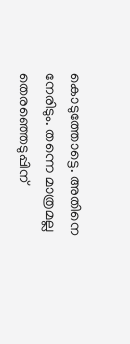കൊടുത്തോട്ടെ. അതിനെ നേരിടും. തന്നെ മാത്രമല്ല തെരഞ്ഞെടുപ്പിന്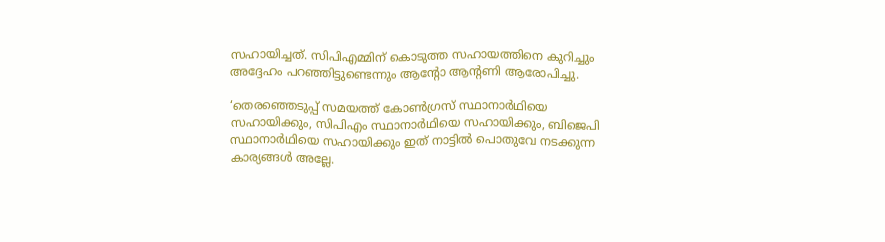സഹായിച്ചത്. സിപിഎമ്മിന് കൊടുത്ത സഹായത്തിനെ കുറിച്ചും അദ്ദേഹം പറഞ്ഞിട്ടുണ്ടെന്നും ആന്റോ ആന്റണി ആരോപിച്ചു.

‘തെരഞ്ഞെടുപ്പ് സമയത്ത് കോണ്‍ഗ്രസ് സ്ഥാനാര്‍ഥിയെ സഹായിക്കും, സിപിഎം സ്ഥാനാര്‍ഥിയെ സഹായിക്കും, ബിജെപി സ്ഥാനാര്‍ഥിയെ സഹായിക്കും ഇത് നാട്ടില്‍ പൊതുവേ നടക്കുന്ന കാര്യങ്ങള്‍ അല്ലേ.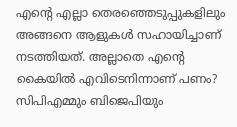എന്റെ എല്ലാ തെരഞ്ഞെടുപ്പുകളിലും അങ്ങനെ ആളുകള്‍ സഹായിച്ചാണ് നടത്തിയത്. അല്ലാതെ എന്റെ കൈയില്‍ എവിടെനിന്നാണ് പണം? സിപിഎമ്മും ബിജെപിയും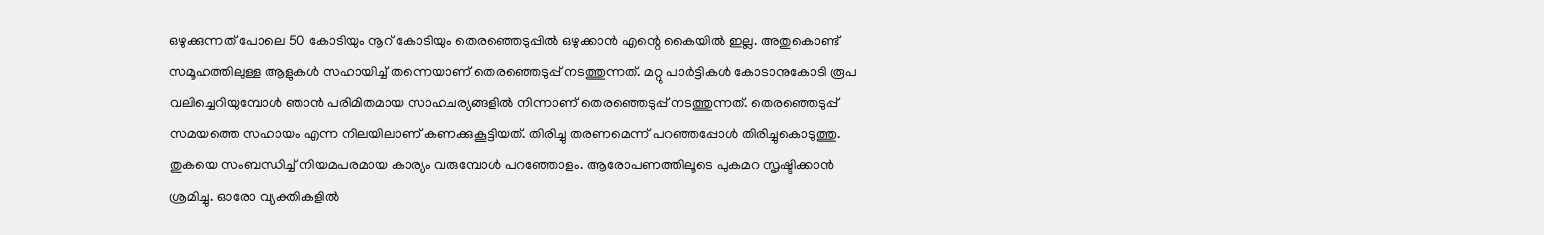ഒഴുക്കുന്നത് പോലെ 50 കോടിയും നൂറ് കോടിയും തെരഞ്ഞെടുപ്പില്‍ ഒഴുക്കാന്‍ എന്റെ കൈയില്‍ ഇല്ല. അതുകൊണ്ട് സമൂഹത്തിലുള്ള ആളുകള്‍ സഹായിച്ച് തന്നെയാണ് തെരഞ്ഞെടുപ്പ് നടത്തുന്നത്. മറ്റു പാര്‍ട്ടികള്‍ കോടാനുകോടി രൂപ വലിച്ചെറിയുമ്പോള്‍ ഞാന്‍ പരിമിതമായ സാഹചര്യങ്ങളില്‍ നിന്നാണ് തെരഞ്ഞെടുപ്പ് നടത്തുന്നത്. തെരഞ്ഞെടുപ്പ് സമയത്തെ സഹായം എന്ന നിലയിലാണ് കണക്കുകൂട്ടിയത്. തിരിച്ചു തരണമെന്ന് പറഞ്ഞപ്പോള്‍ തിരിച്ചുകൊടുത്തു. തുകയെ സംബന്ധിച്ച് നിയമപരമായ കാര്യം വരുമ്പോള്‍ പറഞ്ഞോളം. ആരോപണത്തിലൂടെ പുകമറ സൃഷ്ടിക്കാന്‍ ശ്രമിച്ചു. ഓരോ വ്യക്തികളില്‍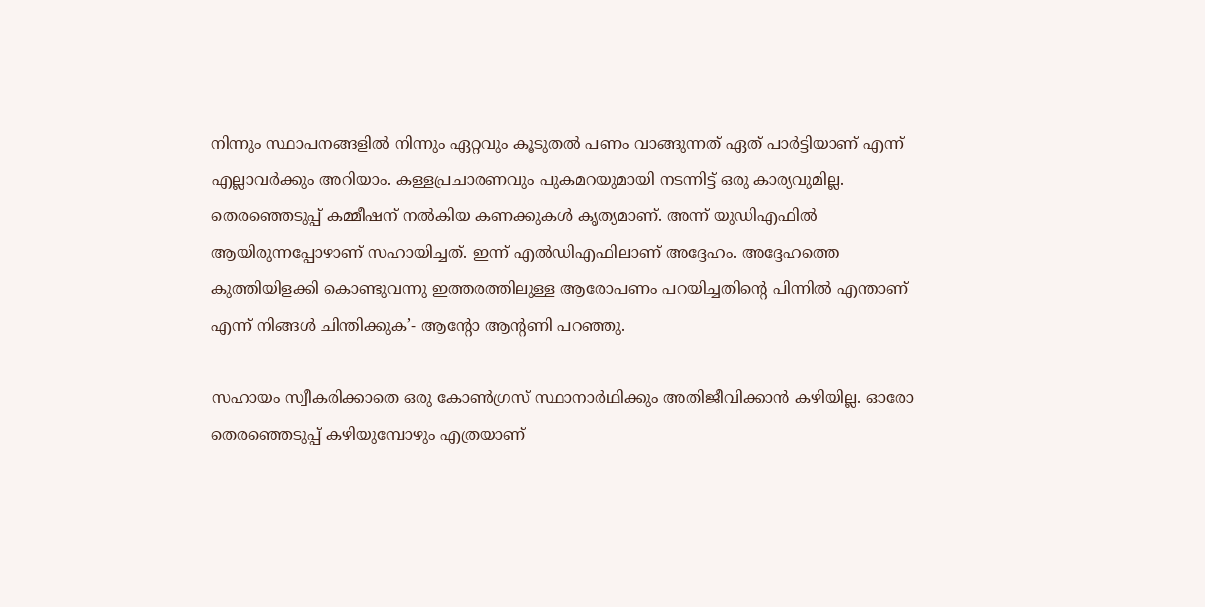നിന്നും സ്ഥാപനങ്ങളില്‍ നിന്നും ഏറ്റവും കൂടുതല്‍ പണം വാങ്ങുന്നത് ഏത് പാര്‍ട്ടിയാണ് എന്ന് എല്ലാവര്‍ക്കും അറിയാം. കള്ളപ്രചാരണവും പുകമറയുമായി നടന്നിട്ട് ഒരു കാര്യവുമില്ല. തെരഞ്ഞെടുപ്പ് കമ്മീഷന് നല്‍കിയ കണക്കുകള്‍ കൃത്യമാണ്. അന്ന് യുഡിഎഫില്‍ ആയിരുന്നപ്പോഴാണ് സഹായിച്ചത്. ഇന്ന് എല്‍ഡിഎഫിലാണ് അദ്ദേഹം. അദ്ദേഹത്തെ കുത്തിയിളക്കി കൊണ്ടുവന്നു ഇത്തരത്തിലുള്ള ആരോപണം പറയിച്ചതിന്റെ പിന്നില്‍ എന്താണ് എന്ന് നിങ്ങള്‍ ചിന്തിക്കുക’- ആന്റോ ആന്റണി പറഞ്ഞു.

സഹായം സ്വീകരിക്കാതെ ഒരു കോണ്‍ഗ്രസ് സ്ഥാനാര്‍ഥിക്കും അതിജീവിക്കാന്‍ കഴിയില്ല. ഓരോ തെരഞ്ഞെടുപ്പ് കഴിയുമ്പോഴും എത്രയാണ്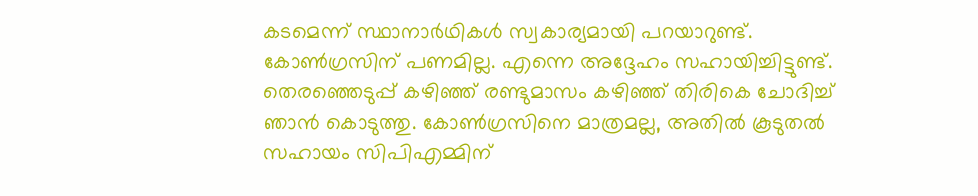കടമെന്ന് സ്ഥാനാര്‍ഥികള്‍ സ്വകാര്യമായി പറയാറുണ്ട്. കോണ്‍ഗ്രസിന് പണമില്ല. എന്നെ അദ്ദേഹം സഹായിച്ചിട്ടുണ്ട്. തെരഞ്ഞെടുപ്പ് കഴിഞ്ഞ് രണ്ടുമാസം കഴിഞ്ഞ് തിരികെ ചോദിച്ച് ഞാന്‍ കൊടുത്തു. കോണ്‍ഗ്രസിനെ മാത്രമല്ല, അതില്‍ കൂടുതല്‍ സഹായം സിപിഎമ്മിന്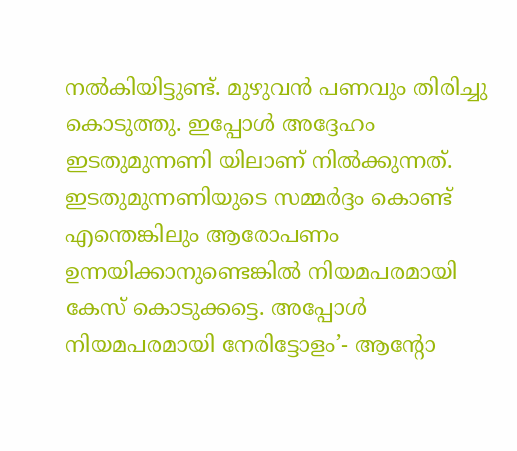നല്‍കിയിട്ടുണ്ട്. മുഴുവന്‍ പണവും തിരിച്ചു കൊടുത്തു. ഇപ്പോള്‍ അദ്ദേഹം ഇടതുമുന്നണി യിലാണ് നില്‍ക്കുന്നത്. ഇടതുമുന്നണിയുടെ സമ്മര്‍ദ്ദം കൊണ്ട് എന്തെങ്കിലും ആരോപണം ഉന്നയിക്കാനുണ്ടെങ്കില്‍ നിയമപരമായി കേസ് കൊടുക്കട്ടെ. അപ്പോള്‍ നിയമപരമായി നേരിട്ടോളം’- ആന്റോ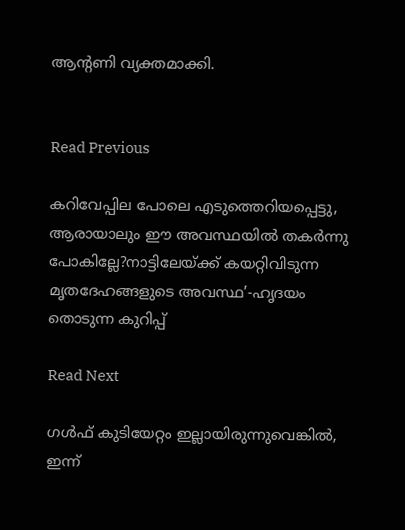ആന്റണി വ്യക്തമാക്കി.


Read Previous

കറിവേപ്പില പോലെ എടുത്തെറിയപ്പെട്ടു, ആരായാലും ഈ അവസ്ഥയില്‍ തകര്‍ന്നു പോകില്ലേ?നാട്ടിലേയ്ക്ക് കയറ്റിവിടുന്ന മൃതദേഹങ്ങളുടെ അവസ്ഥ’-ഹൃദയം തൊടുന്ന കുറിപ്പ്

Read Next

ഗള്‍ഫ് കുടിയേറ്റം ഇല്ലായിരുന്നുവെങ്കില്‍, ഇന്ന്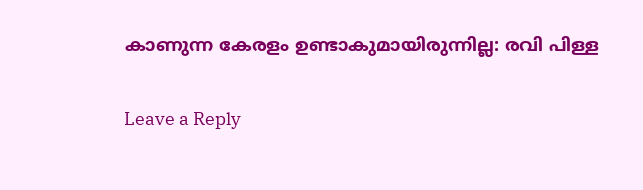കാണുന്ന കേരളം ഉണ്ടാകുമായിരുന്നില്ല: രവി പിള്ള

Leave a Reply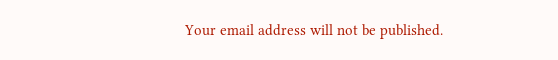Your email address will not be published.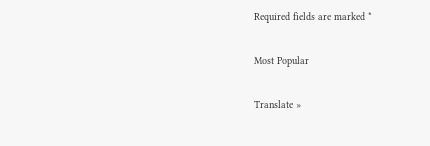Required fields are marked *

Most Popular

Translate »